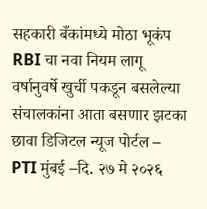सहकारी बँकांमध्ये मोठा भूकंप RBI चा नवा नियम लागू वर्षानुवर्षे खुर्ची पकडून बसलेल्या संचालकांना आता बसणार झटका
छावा डिजिटल न्यूज पोर्टल – PTI मुंबई –दि. २७ मे २०२६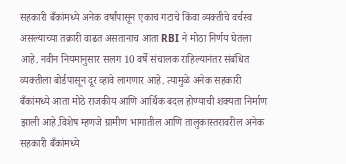सहकारी बँकांमध्ये अनेक वर्षांपासून एकाच गटाचे किंवा व्यक्तीचे वर्चस्व असल्याच्या तक्रारी वाढत असतानाच आता RBI ने मोठा निर्णय घेतला आहे. नवीन नियमानुसार सलग 10 वर्षे संचालक राहिल्यानंतर संबंधित व्यक्तीला बोर्डपासून दूर व्हावे लागणार आहे. त्यामुळे अनेक सहकारी बँकांमध्ये आता मोठे राजकीय आणि आर्थिक बदल होण्याची शक्यता निर्माण झाली आहे.विशेष म्हणजे ग्रामीण भागातील आणि तालुकास्तरावरील अनेक सहकारी बँकांमध्ये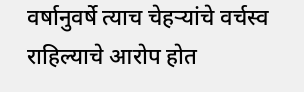वर्षानुवर्षे त्याच चेहऱ्यांचे वर्चस्व राहिल्याचे आरोप होत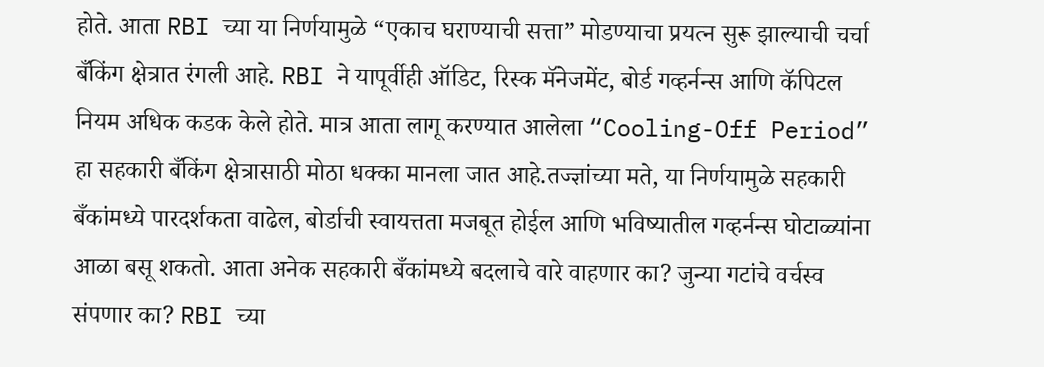होते. आता RBI च्या या निर्णयामुळे “एकाच घराण्याची सत्ता” मोडण्याचा प्रयत्न सुरू झाल्याची चर्चा बँकिंग क्षेत्रात रंगली आहे. RBI ने यापूर्वीही ऑडिट, रिस्क मॅनेजमेंट, बोर्ड गव्हर्नन्स आणि कॅपिटल नियम अधिक कडक केले होते. मात्र आता लागू करण्यात आलेला “Cooling-Off Period” हा सहकारी बँकिंग क्षेत्रासाठी मोठा धक्का मानला जात आहे.तज्ज्ञांच्या मते, या निर्णयामुळे सहकारी बँकांमध्ये पारदर्शकता वाढेल, बोर्डाची स्वायत्तता मजबूत होईल आणि भविष्यातील गव्हर्नन्स घोटाळ्यांना आळा बसू शकतो. आता अनेक सहकारी बँकांमध्ये बदलाचे वारे वाहणार का? जुन्या गटांचे वर्चस्व संपणार का? RBI च्या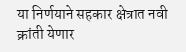या निर्णयाने सहकार क्षेत्रात नवी क्रांती येणार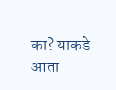का? याकडे आता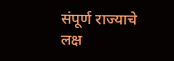संपूर्ण राज्याचे लक्ष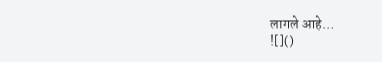लागले आहे…
![]()